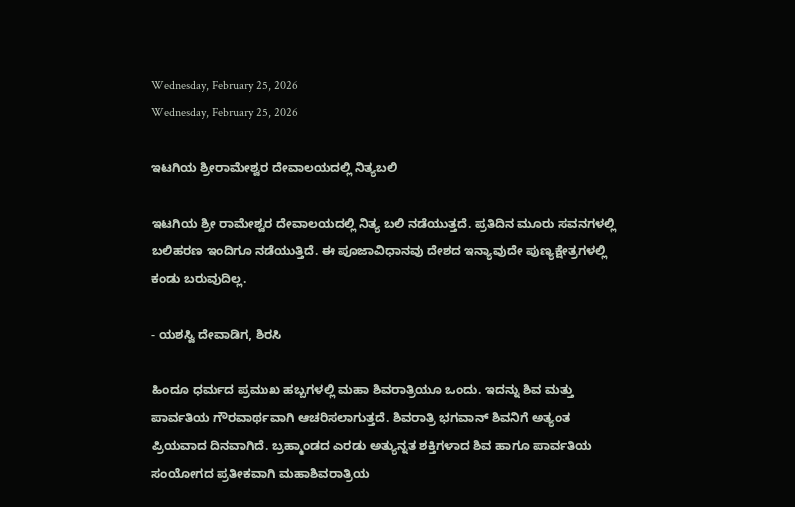Wednesday, February 25, 2026
Wednesday, February 25, 2026

ಇಟಗಿಯ ಶ್ರೀರಾಮೇಶ್ವರ ದೇವಾಲಯದಲ್ಲಿ ನಿತ್ಯಬಲಿ

ಇಟಗಿಯ ಶ್ರೀ ರಾಮೇಶ್ವರ ದೇವಾಲಯದಲ್ಲಿ ನಿತ್ಯ ಬಲಿ ನಡೆಯುತ್ತದೆ. ಪ್ರತಿದಿನ ಮೂರು ಸವನಗಳಲ್ಲಿ ಬಲಿಹರಣ ಇಂದಿಗೂ ನಡೆಯುತ್ತಿದೆ. ಈ ಪೂಜಾವಿಧಾನವು ದೇಶದ ಇನ್ಯಾವುದೇ ಪುಣ್ಯಕ್ಷೇತ್ರಗಳಲ್ಲಿ ಕಂಡು ಬರುವುದಿಲ್ಲ.

- ಯಶಸ್ವಿ ದೇವಾಡಿಗ, ಶಿರಸಿ

ಹಿಂದೂ ಧರ್ಮದ ಪ್ರಮುಖ ಹಬ್ಬಗಳಲ್ಲಿ ಮಹಾ ಶಿವರಾತ್ರಿಯೂ ಒಂದು. ಇದನ್ನು ಶಿವ ಮತ್ತು ಪಾರ್ವತಿಯ ಗೌರವಾರ್ಥವಾಗಿ ಆಚರಿಸಲಾಗುತ್ತದೆ. ಶಿವರಾತ್ರಿ ಭಗವಾನ್ ಶಿವನಿಗೆ ಅತ್ಯಂತ ಪ್ರಿಯವಾದ ದಿನವಾಗಿದೆ. ಬ್ರಹ್ಮಾಂಡದ ಎರಡು ಅತ್ಯುನ್ನತ ಶಕ್ತಿಗಳಾದ ಶಿವ ಹಾಗೂ ಪಾರ್ವತಿಯ ಸಂಯೋಗದ ಪ್ರತೀಕವಾಗಿ ಮಹಾಶಿವರಾತ್ರಿಯ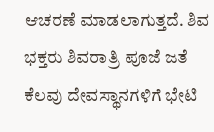ಆಚರಣೆ ಮಾಡಲಾಗುತ್ತದೆ. ಶಿವ ಭಕ್ತರು ಶಿವರಾತ್ರಿ ಪೂಜೆ ಜತೆ ಕೆಲವು ದೇವಸ್ಥಾನಗಳಿಗೆ ಭೇಟಿ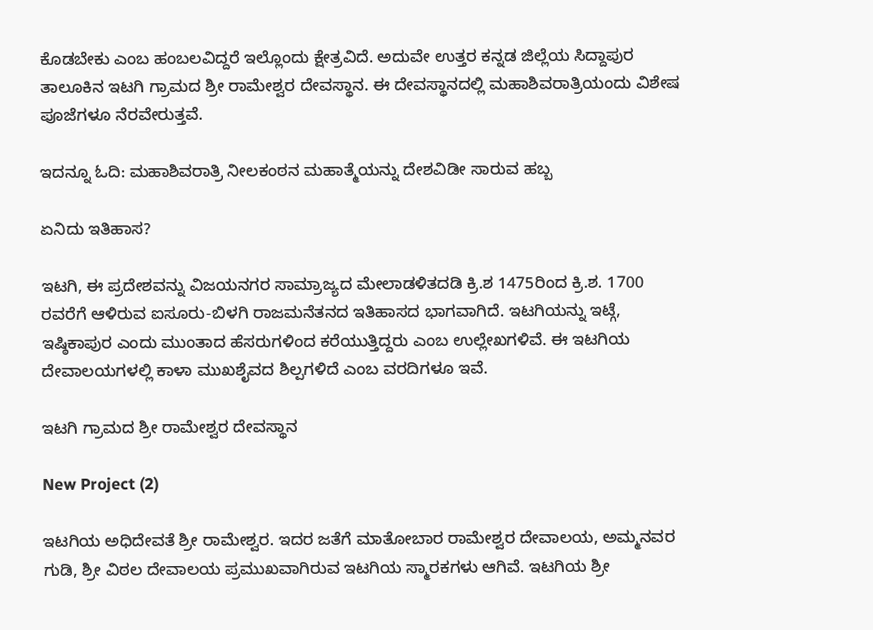ಕೊಡಬೇಕು ಎಂಬ ಹಂಬಲವಿದ್ದರೆ ಇಲ್ಲೊಂದು ಕ್ಷೇತ್ರವಿದೆ. ಅದುವೇ ಉತ್ತರ ಕನ್ನಡ ಜಿಲ್ಲೆಯ ಸಿದ್ದಾಪುರ ತಾಲೂಕಿನ ಇಟಗಿ ಗ್ರಾಮದ ಶ್ರೀ ರಾಮೇಶ್ವರ ದೇವಸ್ಥಾನ. ಈ ದೇವಸ್ಥಾನದಲ್ಲಿ ಮಹಾಶಿವರಾತ್ರಿಯಂದು ವಿಶೇಷ ಪೂಜೆಗಳೂ ನೆರವೇರುತ್ತವೆ.

ಇದನ್ನೂ ಓದಿ: ಮಹಾಶಿವರಾತ್ರಿ ನೀಲಕಂಠನ ಮಹಾತ್ಮೆಯನ್ನು ದೇಶವಿಡೀ ಸಾರುವ ಹಬ್ಬ

ಏನಿದು ಇತಿಹಾಸ?

ಇಟಗಿ, ಈ ಪ್ರದೇಶವನ್ನು ವಿಜಯನಗರ ಸಾಮ್ರಾಜ್ಯದ ಮೇಲಾಡಳಿತದಡಿ ಕ್ರಿ.ಶ 1475ರಿಂದ ಕ್ರಿ.ಶ. 1700 ರವರೆಗೆ ಆಳಿರುವ ಐಸೂರು-ಬಿಳಗಿ ರಾಜಮನೆತನದ ಇತಿಹಾಸದ ಭಾಗವಾಗಿದೆ. ಇಟಗಿಯನ್ನು ಇಟ್ಗೆ, ಇಷ್ಠಿಕಾಪುರ ಎಂದು ಮುಂತಾದ ಹೆಸರುಗಳಿಂದ ಕರೆಯುತ್ತಿದ್ದರು ಎಂಬ ಉಲ್ಲೇಖಗಳಿವೆ. ಈ ಇಟಗಿಯ ದೇವಾಲಯಗಳಲ್ಲಿ ಕಾಳಾ ಮುಖಶೈವದ ಶಿಲ್ಪಗಳಿದೆ ಎಂಬ ವರದಿಗಳೂ ಇವೆ.

ಇಟಗಿ ಗ್ರಾಮದ ಶ್ರೀ ರಾಮೇಶ್ವರ ದೇವಸ್ಥಾನ

New Project (2)

ಇಟಗಿಯ ಅಧಿದೇವತೆ ಶ್ರೀ ರಾಮೇಶ್ವರ. ಇದರ ಜತೆಗೆ ಮಾತೋಬಾರ ರಾಮೇಶ್ವರ ದೇವಾಲಯ, ಅಮ್ಮನವರ ಗುಡಿ, ಶ್ರೀ ವಿಠಲ ದೇವಾಲಯ ಪ್ರಮುಖವಾಗಿರುವ ಇಟಗಿಯ ಸ್ಮಾರಕಗಳು ಆಗಿವೆ. ಇಟಗಿಯ ಶ್ರೀ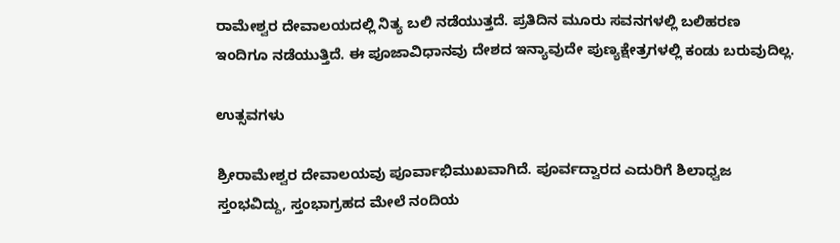ರಾಮೇಶ್ವರ ದೇವಾಲಯದಲ್ಲಿ ನಿತ್ಯ ಬಲಿ ನಡೆಯುತ್ತದೆ. ಪ್ರತಿದಿನ ಮೂರು ಸವನಗಳಲ್ಲಿ ಬಲಿಹರಣ ಇಂದಿಗೂ ನಡೆಯುತ್ತಿದೆ. ಈ ಪೂಜಾವಿಧಾನವು ದೇಶದ ಇನ್ಯಾವುದೇ ಪುಣ್ಯಕ್ಷೇತ್ರಗಳಲ್ಲಿ ಕಂಡು ಬರುವುದಿಲ್ಲ.

ಉತ್ಸವಗಳು

ಶ್ರೀರಾಮೇಶ್ವರ ದೇವಾಲಯವು ಪೂರ್ವಾಭಿಮುಖವಾಗಿದೆ. ಪೂರ್ವದ್ವಾರದ ಎದುರಿಗೆ ಶಿಲಾಧ್ವಜ ಸ್ತಂಭವಿದ್ದು, ಸ್ತಂಭಾಗ್ರಹದ ಮೇಲೆ ನಂದಿಯ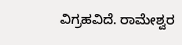ವಿಗ್ರಹವಿದೆ. ರಾಮೇಶ್ವರ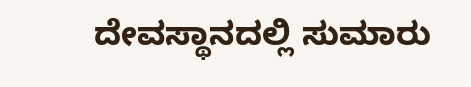ದೇವಸ್ಥಾನದಲ್ಲಿ ಸುಮಾರು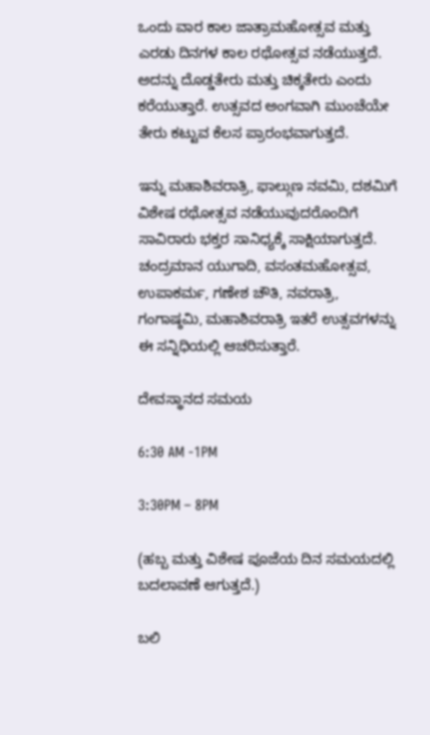ಒಂದು ವಾರ ಕಾಲ ಜಾತ್ರಾಮಹೋತ್ಸವ ಮತ್ತು ಎರಡು ದಿನಗಳ ಕಾಲ ರಥೋತ್ಸವ ನಡೆಯುತ್ತದೆ. ಅದನ್ನು ದೊಡ್ಡತೇರು ಮತ್ತು ಚಿಕ್ಕತೇರು ಎಂದು ಕರೆಯುತ್ತಾರೆ. ಉತ್ಸವದ ಅಂಗವಾಗಿ ಮುಂಚೆಯೇ ತೇರು ಕಟ್ಟುವ ಕೆಲಸ ಪ್ರಾರಂಭವಾಗುತ್ತದೆ.

ಇನ್ನು ಮಹಾಶಿವರಾತ್ರಿ, ಫಾಲ್ಗುಣ ನವಮಿ, ದಶಮಿಗೆ ವಿಶೇಷ ರಥೋತ್ಸವ ನಡೆಯುವುದರೊಂದಿಗೆ ಸಾವಿರಾರು ಭಕ್ತರ ಸಾನಿಧ್ಯಕ್ಕೆ ಸಾಕ್ಷಿಯಾಗುತ್ತದೆ. ಚಂದ್ರಮಾನ ಯುಗಾದಿ, ವಸಂತಮಹೋತ್ಸವ, ಉಪಾಕರ್ಮ, ಗಣೇಶ ಚೌತಿ, ನವರಾತ್ರಿ, ಗಂಗಾಷ್ಠಮಿ, ಮಹಾಶಿವರಾತ್ರಿ ಇತರೆ ಉತ್ಸವಗಳನ್ನು ಈ ಸನ್ನಿಧಿಯಲ್ಲಿ ಆಚರಿಸುತ್ತಾರೆ.

ದೇವಸ್ಥಾನದ ಸಮಯ

6:30 AM -1PM

3:30PM – 8PM

(ಹಬ್ಬ ಮತ್ತು ವಿಶೇಷ ಪೂಜೆಯ ದಿನ ಸಮಯದಲ್ಲಿ ಬದಲಾವಣೆ ಆಗುತ್ತದೆ.)

ಬಲಿ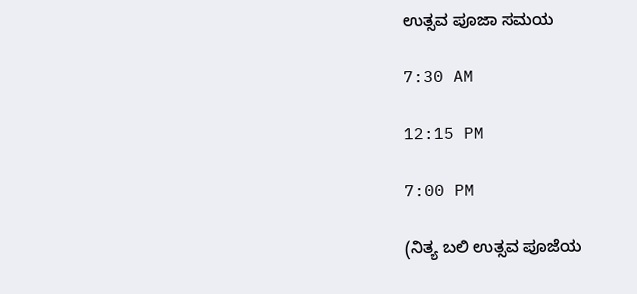ಉತ್ಸವ ಪೂಜಾ ಸಮಯ

7:30 AM

12:15 PM

7:00 PM

(ನಿತ್ಯ ಬಲಿ ಉತ್ಸವ ಪೂಜೆಯ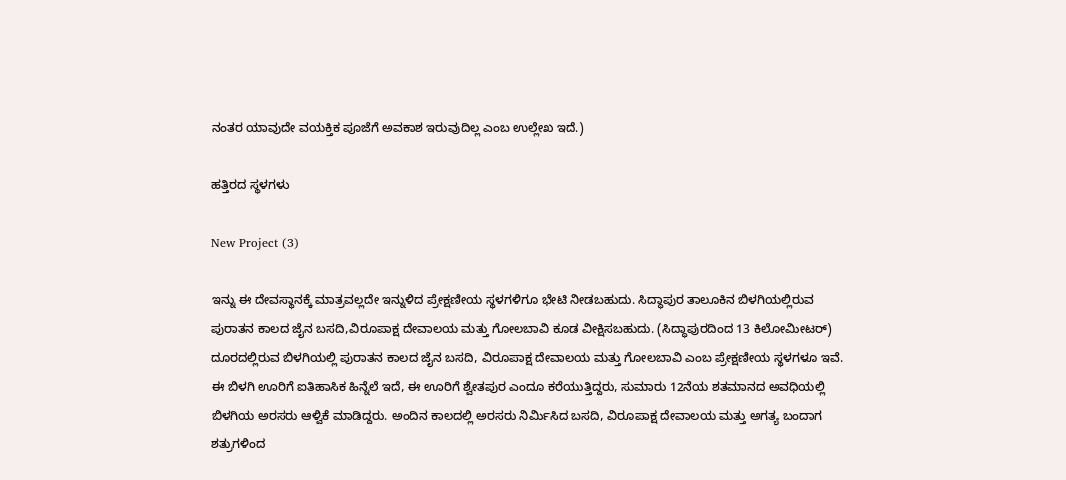ನಂತರ ಯಾವುದೇ ವಯಕ್ತಿಕ ಪೂಜೆಗೆ ಅವಕಾಶ ಇರುವುದಿಲ್ಲ ಎಂಬ ಉಲ್ಲೇಖ ಇದೆ.)

ಹತ್ತಿರದ ಸ್ಥಳಗಳು

New Project (3)

ಇನ್ನು ಈ ದೇವಸ್ಥಾನಕ್ಕೆ ಮಾತ್ರವಲ್ಲದೇ ಇನ್ನುಳಿದ ಪ್ರೇಕ್ಷಣೀಯ ಸ್ಥಳಗಳಿಗೂ ಭೇಟಿ ನೀಡಬಹುದು. ಸಿದ್ಧಾಪುರ ತಾಲೂಕಿನ ಬಿಳಗಿಯಲ್ಲಿರುವ ಪುರಾತನ ಕಾಲದ ಜೈನ ಬಸದಿ,ವಿರೂಪಾಕ್ಷ ದೇವಾಲಯ ಮತ್ತು ಗೋಲಬಾವಿ ಕೂಡ ವೀಕ್ಷಿಸಬಹುದು. (ಸಿದ್ಧಾಪುರದಿಂದ 13 ಕಿಲೋಮೀಟರ್) ದೂರದಲ್ಲಿರುವ ಬಿಳಗಿಯಲ್ಲಿ ಪುರಾತನ ಕಾಲದ ಜೈನ ಬಸದಿ, ವಿರೂಪಾಕ್ಷ ದೇವಾಲಯ ಮತ್ತು ಗೋಲಬಾವಿ ಎಂಬ ಪ್ರೇಕ್ಷಣೀಯ ಸ್ಥಳಗಳೂ ಇವೆ. ಈ ಬಿಳಗಿ ಊರಿಗೆ ಐತಿಹಾಸಿಕ ಹಿನ್ನೆಲೆ ಇದೆ, ಈ ಊರಿಗೆ ಶ್ವೇತಪುರ ಎಂದೂ ಕರೆಯುತ್ತಿದ್ದರು, ಸುಮಾರು 12ನೆಯ ಶತಮಾನದ ಅವಧಿಯಲ್ಲಿ ಬಿಳಗಿಯ ಅರಸರು ಆಳ್ವಿಕೆ ಮಾಡಿದ್ದರು. ಅಂದಿನ ಕಾಲದಲ್ಲಿ ಅರಸರು ನಿರ್ಮಿಸಿದ ಬಸದಿ, ವಿರೂಪಾಕ್ಷ ದೇವಾಲಯ ಮತ್ತು ಅಗತ್ಯ ಬಂದಾಗ ಶತ್ರುಗಳಿಂದ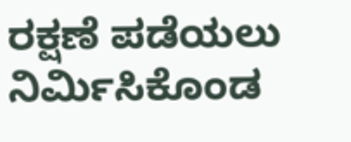ರಕ್ಷಣೆ ಪಡೆಯಲು ನಿರ್ಮಿಸಿಕೊಂಡ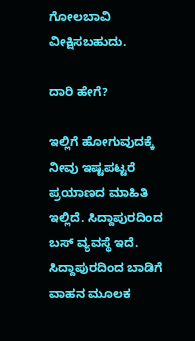ಗೋಲಬಾವಿ ವೀಕ್ಷಿಸಬಹುದು.

ದಾರಿ ಹೇಗೆ?

ಇಲ್ಲಿಗೆ ಹೋಗುವುದಕ್ಕೆ ನೀವು ಇಷ್ಟಪಟ್ಟರೆ ಪ್ರಯಾಣದ ಮಾಹಿತಿ ಇಲ್ಲಿದೆ. ಸಿದ್ದಾಪುರದಿಂದ ಬಸ್‌ ವ್ಯವಸ್ಥೆ ಇದೆ. ಸಿದ್ದಾಪುರದಿಂದ ಬಾಡಿಗೆ ವಾಹನ ಮೂಲಕ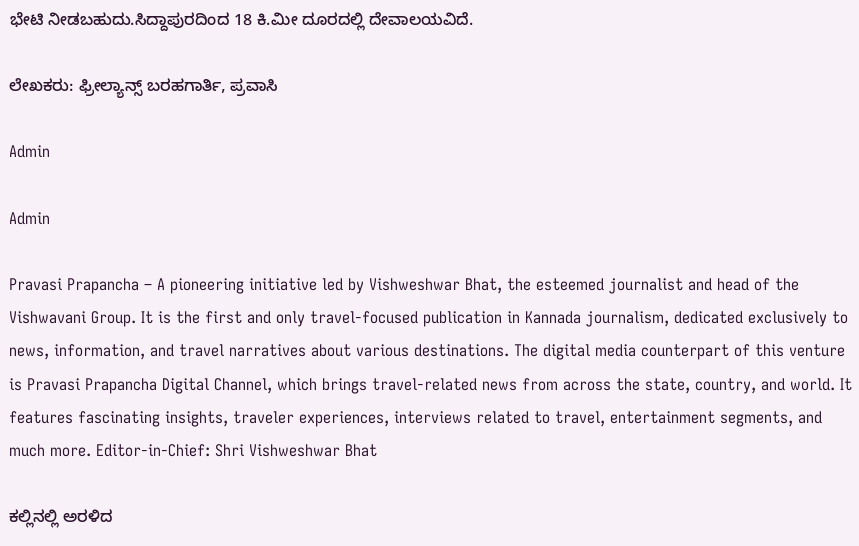ಭೇಟಿ ನೀಡಬಹುದು.ಸಿದ್ದಾಪುರದಿಂದ 18 ಕಿ.ಮೀ ದೂರದಲ್ಲಿ ದೇವಾಲಯವಿದೆ.

ಲೇಖಕರು: ಫ್ರೀಲ್ಯಾನ್ಸ್‌ ಬರಹಗಾರ್ತಿ, ಪ್ರವಾಸಿ

Admin

Admin

Pravasi Prapancha – A pioneering initiative led by Vishweshwar Bhat, the esteemed journalist and head of the Vishwavani Group. It is the first and only travel-focused publication in Kannada journalism, dedicated exclusively to news, information, and travel narratives about various destinations. The digital media counterpart of this venture is Pravasi Prapancha Digital Channel, which brings travel-related news from across the state, country, and world. It features fascinating insights, traveler experiences, interviews related to travel, entertainment segments, and much more. Editor-in-Chief: Shri Vishweshwar Bhat

ಕಲ್ಲಿನಲ್ಲಿ ಅರಳಿದ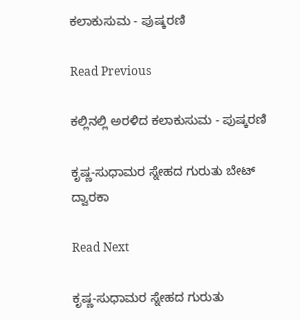ಕಲಾಕುಸುಮ - ಪುಷ್ಕರಣಿ

Read Previous

ಕಲ್ಲಿನಲ್ಲಿ ಅರಳಿದ ಕಲಾಕುಸುಮ - ಪುಷ್ಕರಣಿ

ಕೃಷ್ಣ-ಸುಧಾಮರ ಸ್ನೇಹದ ಗುರುತು ಬೇಟ್ ದ್ವಾರಕಾ

Read Next

ಕೃಷ್ಣ-ಸುಧಾಮರ ಸ್ನೇಹದ ಗುರುತು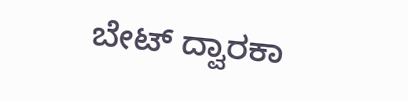ಬೇಟ್ ದ್ವಾರಕಾ